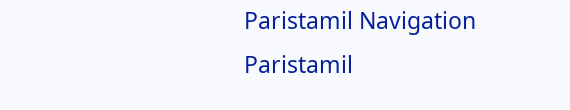Paristamil Navigation Paristamil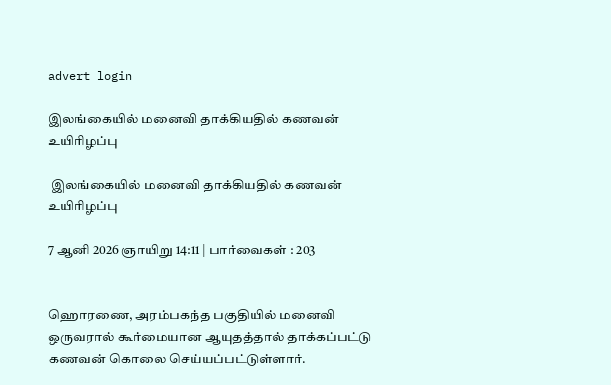advert login

இலங்கையில் மனைவி தாக்கியதில் கணவன் உயிரிழப்பு

 இலங்கையில் மனைவி தாக்கியதில் கணவன் உயிரிழப்பு

7 ஆனி 2026 ஞாயிறு 14:11 | பார்வைகள் : 203


ஹொரணை, அரம்பகந்த பகுதியில் மனைவி ஒருவரால் கூர்மையான ஆயுதத்தால் தாக்கப்பட்டு கணவன் கொலை செய்யப்பட்டுள்ளார்.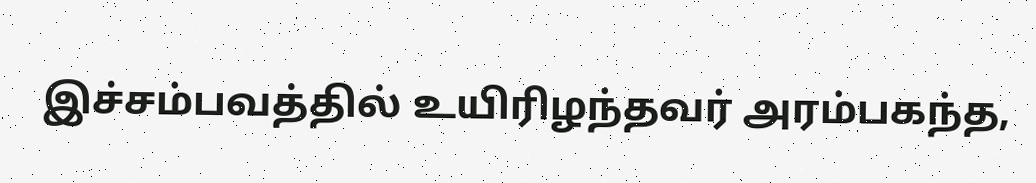இச்சம்பவத்தில் உயிரிழந்தவர் அரம்பகந்த,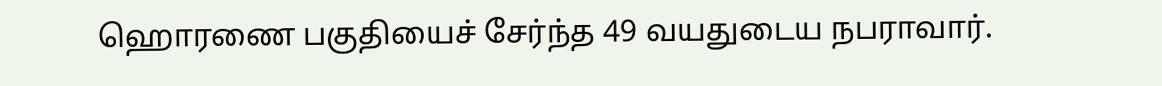ஹொரணை பகுதியைச் சேர்ந்த 49 வயதுடைய நபராவார்.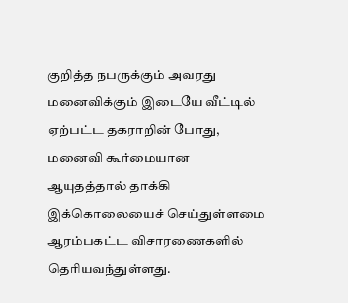குறித்த நபருக்கும் அவரது மனைவிக்கும் இடையே வீட்டில் ஏற்பட்ட தகராறின் போது, மனைவி கூர்மையான ஆயுதத்தால் தாக்கி இக்கொலையைச் செய்துள்ளமை ஆரம்பகட்ட விசாரணைகளில் தெரியவந்துள்ளது.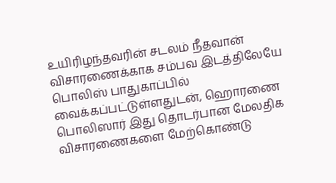உயிரிழந்தவரின் சடலம் நீதவான் விசாரணைக்காக சம்பவ இடத்திலேயே பொலிஸ் பாதுகாப்பில் வைக்கப்பட்டுள்ளதுடன், ஹொரணை பொலிஸார் இது தொடர்பான மேலதிக விசாரணைகளை மேற்கொண்டு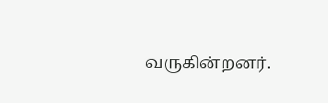வருகின்றனர்.